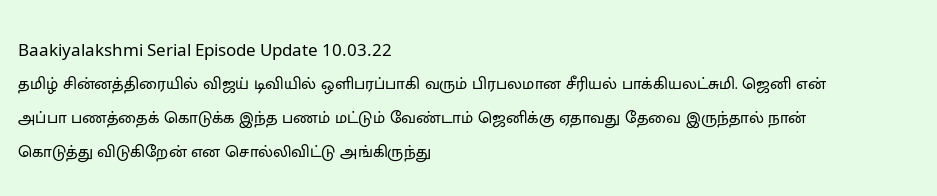Baakiyalakshmi Serial Episode Update 10.03.22
தமிழ் சின்னத்திரையில் விஜய் டிவியில் ஒளிபரப்பாகி வரும் பிரபலமான சீரியல் பாக்கியலட்சுமி. ஜெனி என் அப்பா பணத்தைக் கொடுக்க இந்த பணம் மட்டும் வேண்டாம் ஜெனிக்கு ஏதாவது தேவை இருந்தால் நான் கொடுத்து விடுகிறேன் என சொல்லிவிட்டு அங்கிருந்து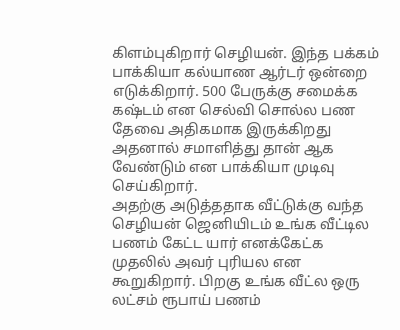கிளம்புகிறார் செழியன். இந்த பக்கம் பாக்கியா கல்யாண ஆர்டர் ஒன்றை எடுக்கிறார். 500 பேருக்கு சமைக்க கஷ்டம் என செல்வி சொல்ல பண தேவை அதிகமாக இருக்கிறது அதனால் சமாளித்து தான் ஆக வேண்டும் என பாக்கியா முடிவு செய்கிறார்.
அதற்கு அடுத்ததாக வீட்டுக்கு வந்த செழியன் ஜெனியிடம் உங்க வீட்டில பணம் கேட்ட யார் எனக்கேட்க முதலில் அவர் புரியல என கூறுகிறார். பிறகு உங்க வீட்ல ஒரு லட்சம் ரூபாய் பணம்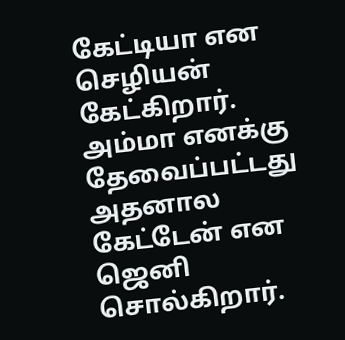கேட்டியா என செழியன் கேட்கிறார். அம்மா எனக்கு தேவைப்பட்டது அதனால கேட்டேன் என ஜெனி சொல்கிறார்.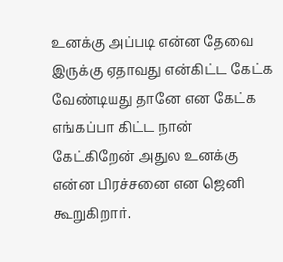உனக்கு அப்படி என்ன தேவை இருக்கு ஏதாவது என்கிட்ட கேட்க வேண்டியது தானே என கேட்க எங்கப்பா கிட்ட நான் கேட்கிறேன் அதுல உனக்கு என்ன பிரச்சனை என ஜெனி கூறுகிறார்.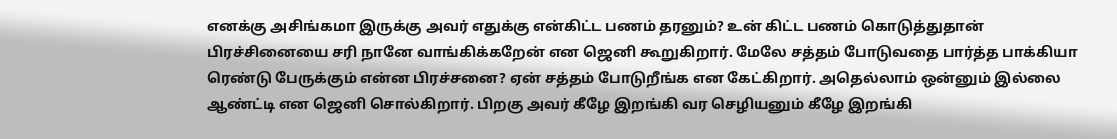எனக்கு அசிங்கமா இருக்கு அவர் எதுக்கு என்கிட்ட பணம் தரனும்? உன் கிட்ட பணம் கொடுத்துதான் பிரச்சினையை சரி நானே வாங்கிக்கறேன் என ஜெனி கூறுகிறார். மேலே சத்தம் போடுவதை பார்த்த பாக்கியா ரெண்டு பேருக்கும் என்ன பிரச்சனை? ஏன் சத்தம் போடுறீங்க என கேட்கிறார். அதெல்லாம் ஒன்னும் இல்லை ஆண்ட்டி என ஜெனி சொல்கிறார். பிறகு அவர் கீழே இறங்கி வர செழியனும் கீழே இறங்கி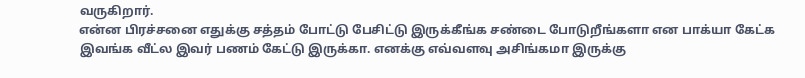வருகிறார்.
என்ன பிரச்சனை எதுக்கு சத்தம் போட்டு பேசிட்டு இருக்கீங்க சண்டை போடுறீங்களா என பாக்யா கேட்க இவங்க வீட்ல இவர் பணம் கேட்டு இருக்கா. எனக்கு எவ்வளவு அசிங்கமா இருக்கு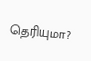தெரியுமா?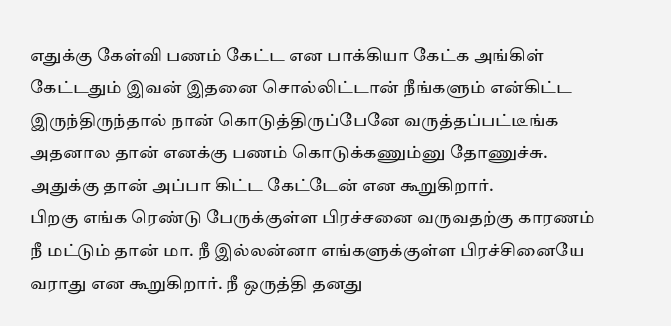எதுக்கு கேள்வி பணம் கேட்ட என பாக்கியா கேட்க அங்கிள் கேட்டதும் இவன் இதனை சொல்லிட்டான் நீங்களும் என்கிட்ட இருந்திருந்தால் நான் கொடுத்திருப்பேனே வருத்தப்பட்டீங்க அதனால தான் எனக்கு பணம் கொடுக்கணும்னு தோணுச்சு. அதுக்கு தான் அப்பா கிட்ட கேட்டேன் என கூறுகிறார்.
பிறகு எங்க ரெண்டு பேருக்குள்ள பிரச்சனை வருவதற்கு காரணம் நீ மட்டும் தான் மா. நீ இல்லன்னா எங்களுக்குள்ள பிரச்சினையே வராது என கூறுகிறார். நீ ஒருத்தி தனது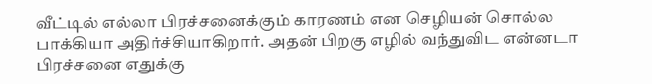வீட்டில் எல்லா பிரச்சனைக்கும் காரணம் என செழியன் சொல்ல பாக்கியா அதிர்ச்சியாகிறார். அதன் பிறகு எழில் வந்துவிட என்னடா பிரச்சனை எதுக்கு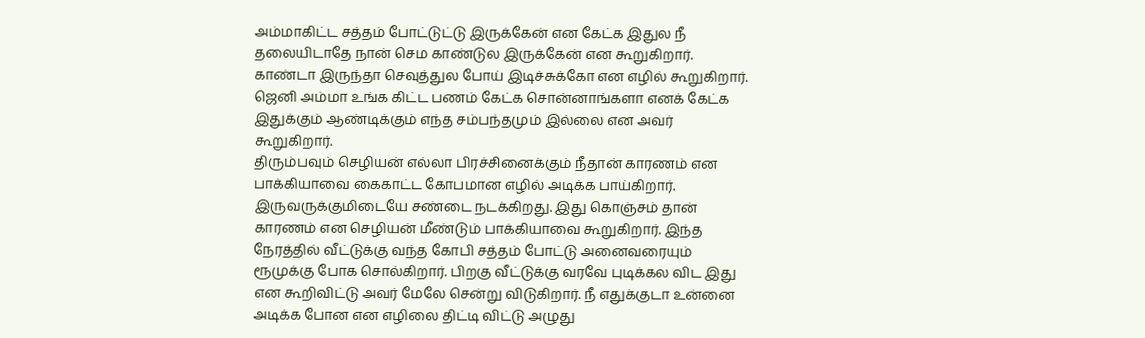அம்மாகிட்ட சத்தம் போட்டுட்டு இருக்கேன் என கேட்க இதுல நீ தலையிடாதே நான் செம காண்டுல இருக்கேன் என கூறுகிறார். காண்டா இருந்தா செவுத்துல போய் இடிச்சுக்கோ என எழில் கூறுகிறார். ஜெனி அம்மா உங்க கிட்ட பணம் கேட்க சொன்னாங்களா எனக் கேட்க இதுக்கும் ஆண்டிக்கும் எந்த சம்பந்தமும் இல்லை என அவர் கூறுகிறார்.
திரும்பவும் செழியன் எல்லா பிரச்சினைக்கும் நீதான் காரணம் என பாக்கியாவை கைகாட்ட கோபமான எழில் அடிக்க பாய்கிறார். இருவருக்குமிடையே சண்டை நடக்கிறது. இது கொஞ்சம் தான் காரணம் என செழியன் மீண்டும் பாக்கியாவை கூறுகிறார். இந்த நேரத்தில் வீட்டுக்கு வந்த கோபி சத்தம் போட்டு அனைவரையும் ரூமுக்கு போக சொல்கிறார். பிறகு வீட்டுக்கு வரவே புடிக்கல விட இது என கூறிவிட்டு அவர் மேலே சென்று விடுகிறார். நீ எதுக்குடா உன்னை அடிக்க போன என எழிலை திட்டி விட்டு அழுது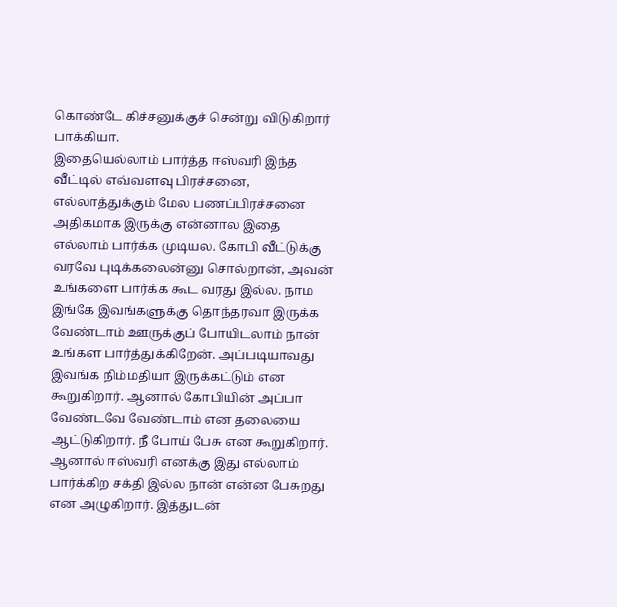கொண்டே கிச்சனுக்குச் சென்று விடுகிறார் பாக்கியா.
இதையெல்லாம் பார்த்த ஈஸ்வரி இந்த வீட்டில் எவ்வளவு பிரச்சனை, எல்லாத்துக்கும் மேல பணப்பிரச்சனை அதிகமாக இருக்கு என்னால இதை எல்லாம் பார்க்க முடியல. கோபி வீட்டுக்கு வரவே புடிக்கலைன்னு சொல்றான், அவன் உங்களை பார்க்க கூட வரது இல்ல. நாம இங்கே இவங்களுக்கு தொந்தரவா இருக்க வேண்டாம் ஊருக்குப் போயிடலாம் நான் உங்கள பார்த்துக்கிறேன். அப்படியாவது இவங்க நிம்மதியா இருக்கட்டும் என கூறுகிறார். ஆனால் கோபியின் அப்பா வேண்டவே வேண்டாம் என தலையை ஆட்டுகிறார். நீ போய் பேசு என கூறுகிறார். ஆனால் ஈஸ்வரி எனக்கு இது எல்லாம் பார்க்கிற சக்தி இல்ல நான் என்ன பேசுறது என அழுகிறார். இத்துடன்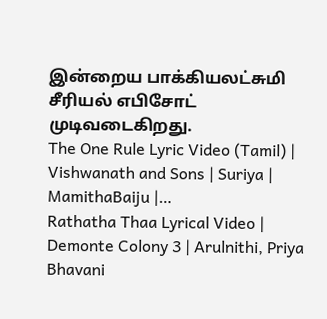இன்றைய பாக்கியலட்சுமி சீரியல் எபிசோட் முடிவடைகிறது.
The One Rule Lyric Video (Tamil) | Vishwanath and Sons | Suriya | MamithaBaiju |…
Rathatha Thaa Lyrical Video | Demonte Colony 3 | Arulnithi, Priya Bhavani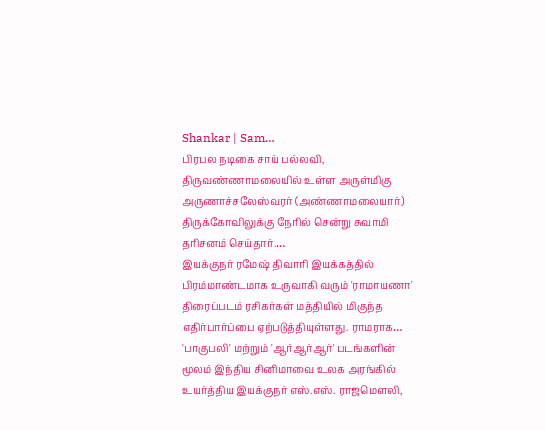Shankar | Sam…
பிரபல நடிகை சாய் பல்லவி, திருவண்ணாமலையில் உள்ள அருள்மிகு அருணாச்சலேஸ்வரர் (அண்ணாமலையார்) திருக்கோவிலுக்கு நேரில் சென்று சுவாமி தரிசனம் செய்தார்.…
இயக்குநர் ரமேஷ் திவாரி இயக்கத்தில் பிரம்மாண்டமாக உருவாகி வரும் 'ராமாயணா' திரைப்படம் ரசிகர்கள் மத்தியில் மிகுந்த எதிர்பார்ப்பை ஏற்படுத்தியுள்ளது. ராமராக…
'பாகுபலி' மற்றும் 'ஆர்ஆர்ஆர்' படங்களின் மூலம் இந்திய சினிமாவை உலக அரங்கில் உயர்த்திய இயக்குநர் எஸ்.எஸ். ராஜமௌலி,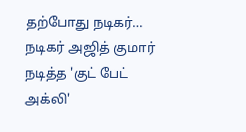தற்போது நடிகர்…
நடிகர் அஜித் குமார் நடித்த 'குட் பேட் அக்லி'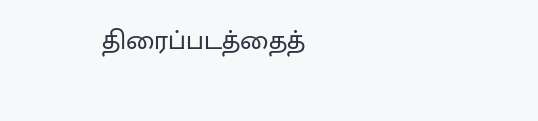திரைப்படத்தைத்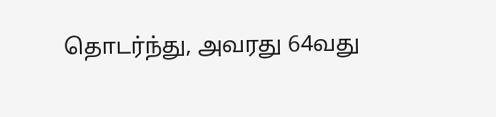தொடர்ந்து, அவரது 64வது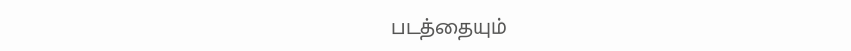படத்தையும்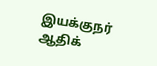இயக்குநர் ஆதிக்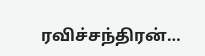ரவிச்சந்திரன்…